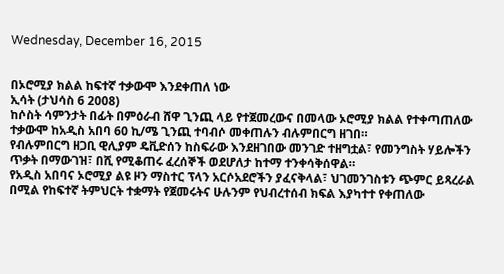Wednesday, December 16, 2015


በኦሮሚያ ክልል ከፍተኛ ተቃውሞ እንደቀጠለ ነው
ኢሳት (ታህሳስ 6 2008)
ከሶስት ሳምንታት በፊት በምዕራብ ሸዋ ጊንጪ ላይ የተጀመረውና በመላው ኦሮሚያ ክልል የተቀጣጠለው ተቃውሞ ከአዲስ አበባ 60 ኪ/ሜ ጊንጪ ተባብሶ መቀጠሉን ብሉምበርግ ዘገበ።
የብሉምበርግ ዘጋቢ ዊሊያም ዴቪድሰን ከስፍራው እንደዘገበው መንገድ ተዘግቷል፣ የመንግስት ሃይሎችን ጥቃት በማውገዝ፣ በሺ የሚቆጠሩ ፈረሰኞች ወደሆለታ ከተማ ተንቀሳቅሰዋል።
የአዲስ አበባና ኦሮሚያ ልዩ ዞን ማስተር ፕላን አርሶአደሮችን ያፈናቅላል፣ ህገመንገስቱን ጭምር ይጻረራል በሚል የከፍተኛ ትምህርት ተቋማት የጀመሩትና ሁሉንም የህብረተሰብ ክፍል እያካተተ የቀጠለው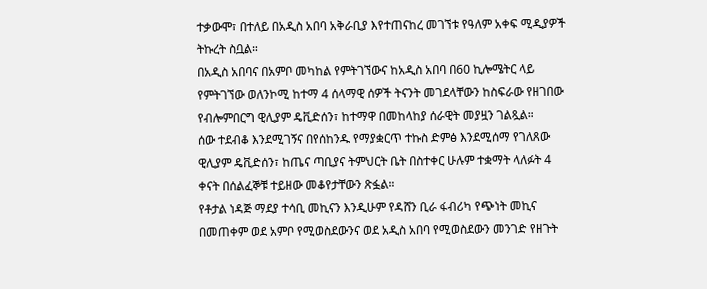ተቃውሞ፣ በተለይ በአዲስ አበባ አቅራቢያ እየተጠናከረ መገኘቱ የዓለም አቀፍ ሚዲያዎች ትኩረት ስቧል።
በአዲስ አበባና በአምቦ መካከል የምትገኘውና ከአዲስ አበባ በ60 ኪሎሜትር ላይ የምትገኘው ወለንኮሚ ከተማ 4 ሰላማዊ ሰዎች ትናንት መገደላቸውን ከስፍራው የዘገበው የብሎምበርግ ዊሊያም ዴቪድሰን፣ ከተማዋ በመከላከያ ሰራዊት መያዟን ገልጿል።
ሰው ተደብቆ እንደሚገኝና በየሰከንዱ የማያቋርጥ ተኩስ ድምፅ እንደሚሰማ የገለጸው ዊሊያም ዴቪድሰን፣ ከጤና ጣቢያና ትምህርት ቤት በስተቀር ሁሉም ተቋማት ላለፉት 4 ቀናት በሰልፈኞቹ ተይዘው መቆየታቸውን ጽፏል።
የቶታል ነዳጅ ማደያ ተሳቢ መኪናን እንዲሁም የዳሸን ቢራ ፋብሪካ የጭነት መኪና በመጠቀም ወደ አምቦ የሚወስደውንና ወደ አዲስ አበባ የሚወስደውን መንገድ የዘጉት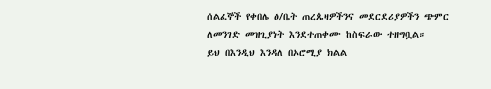ሰልፈኞች የቀበሌ ፅ/ቤት ጠረጴዛዎችንና መደርደሪያዎችን ጭምር ለመንገድ መዝጊያነት እንደተጠቀሙ ከስፍራው ተዘግቧል።
ይህ በእንዲህ እንዳለ በኦሮሚያ ክልል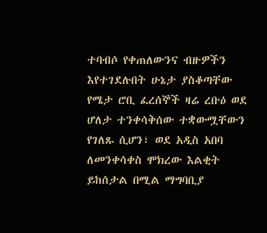ተባብሶ የቀጠለውንና ብዙዎችን እየተገደሉበት ሁኔታ ያስቆጣቸው የሜታ ሮቢ ፈረሰኞች ዛሬ ረቡዕ ወደ ሆለታ ተንቀሳቅሰው ተቋውሟቸውን የገለጹ ሲሆን፣ ወደ አዲስ አበባ ለመንቀሳቀስ ሞክረው እልቂት ይከሰታል በሚል ማግባቢያ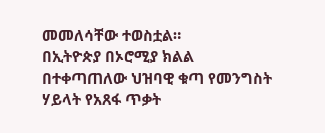መመለሳቸው ተወስቷል።
በኢትዮጵያ በኦሮሚያ ክልል በተቀጣጠለው ህዝባዊ ቁጣ የመንግስት ሃይላት የአጸፋ ጥቃት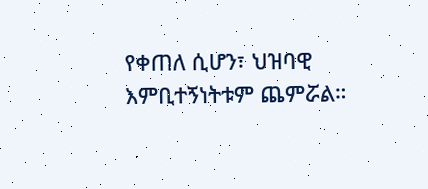የቀጠለ ሲሆን፣ ህዝባዊ እምቢተኝነትቱም ጨምሯል።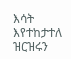እሳት እየተከታተለ ዝርዝሩን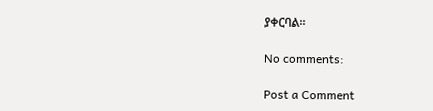ያቀርባል።

No comments:

Post a Comment